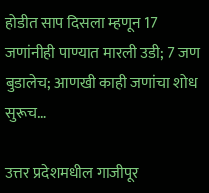होडीत साप दिसला म्हणून 17 जणांनीही पाण्यात मारली उडी; 7 जण बुडालेच; आणखी काही जणांचा शोध सुरूच…

उत्तर प्रदेशमधील गाजीपूर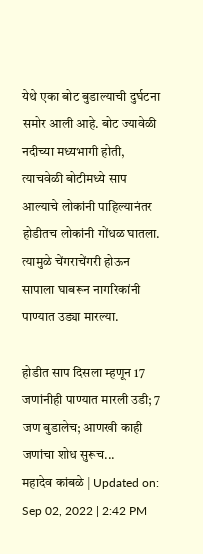येथे एका बोट बुडाल्याची दुर्घटना समोर आली आहे. बोट ज्यावेळी नदीच्या मध्यभागी होती, त्याचवेळी बोटीमध्ये साप आल्याचे लोकांनी पाहिल्यानंतर होडीतच लोकांनी गोंधळ घातला. त्यामुळे चेंगराचेंगरी होऊन सापाला घाबरून नागरिकांनी पाण्यात उड्या मारल्या.

होडीत साप दिसला म्हणून 17 जणांनीही पाण्यात मारली उडी; 7 जण बुडालेच; आणखी काही जणांचा शोध सुरूच...
महादेव कांबळे | Updated on: Sep 02, 2022 | 2:42 PM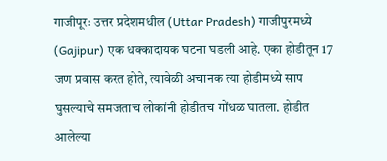गाजीपूरः उत्तर प्रदेशमधील (Uttar Pradesh) गाजीपुरमध्ये (Gajipur) एक धक्कादायक घटना घडली आहे. एका होडीतून 17 जण प्रवास करत होते, त्यावेळी अचानक त्या होडीमध्ये साप घुसल्याचे समजताच लोकांनी होडीतच गोंधळ घातला. होडीत आलेल्या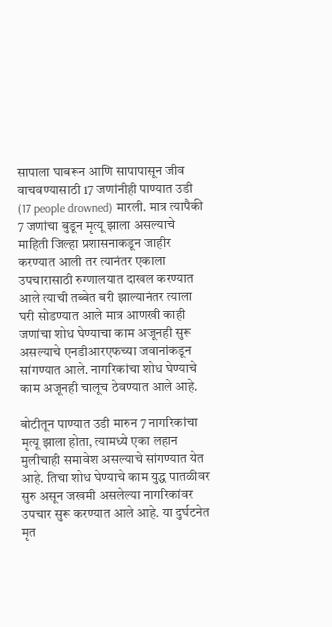सापाला घाबरून आणि सापापासून जीव वाचवण्यासाठी 17 जणांनीही पाण्यात उडी (17 people drowned) मारली. मात्र त्यापैकी 7 जणांचा बुडून मृत्यू झाला असल्याचे  माहिती जिल्हा प्रशासनाकडून जाहीर करण्यात आली तर त्यानंतर एकाला उपचारासाठी रुग्णालयात दाखल करण्यात आले त्याची तब्बेत बरी झाल्यानंतर त्याला घरी सोडण्यात आले मात्र आणखी काही जणांचा शोध घेण्याचा काम अजूनही सुरू असल्याचे एनडीआरएफच्या जवानांकडून सांगण्यात आले. नागरिकांचा शोध घेण्याचे काम अजूनही चालूच ठेवण्यात आले आहे.

बोटीतून पाण्यात उडी मारुन 7 नागरिकांचा मृत्यू झाला होता, त्यामध्ये एका लहान मुलीचाही समावेश असल्याचे सांगण्यात येत आहे. तिचा शोध घेण्याचे काम युद्ध पातळीवर सुरु असून जखमी असलेल्या नागरिकांवर उपचार सुरू करण्यात आले आहे. या दुर्घटनेत मृत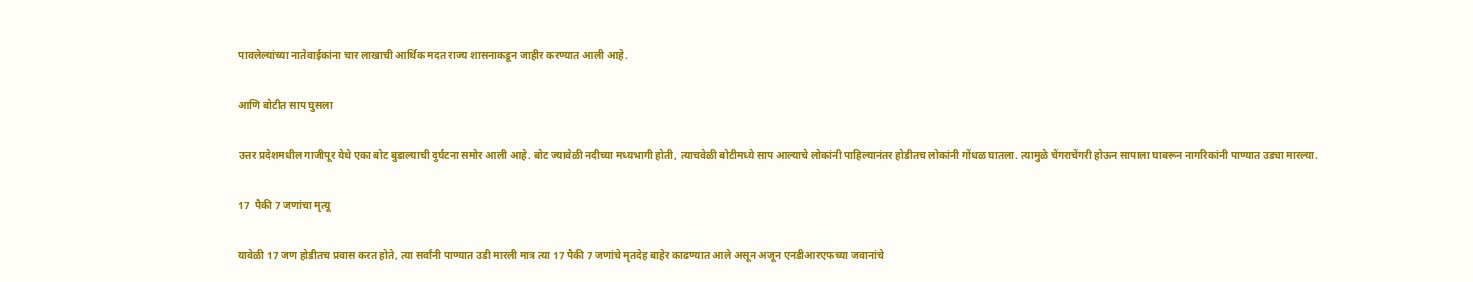पावलेल्यांच्या नातेवाईकांना चार लाखाची आर्थिक मदत राज्य शासनाकडून जाहीर करण्यात आली आहे.

आणि बोटीत साप घुसला

उत्तर प्रदेशमधील गाजीपूर येथे एका बोट बुडाल्याची दुर्घटना समोर आली आहे. बोट ज्यावेळी नदीच्या मध्यभागी होती, त्याचवेळी बोटीमध्ये साप आल्याचे लोकांनी पाहिल्यानंतर होडीतच लोकांनी गोंधळ घातला. त्यामुळे चेंगराचेंगरी होऊन सापाला घाबरून नागरिकांनी पाण्यात उड्या मारल्या.

17  पैकी 7 जणांचा मृत्यू

यावेळी 17 जण होडीतच प्रवास करत होते, त्या सर्वांनी पाण्यात उडी मारली मात्र त्या 17 पैकी 7 जणांचे मृतदेह बाहेर काढण्यात आले असून अजून एनडीआरएफच्या जवानांचे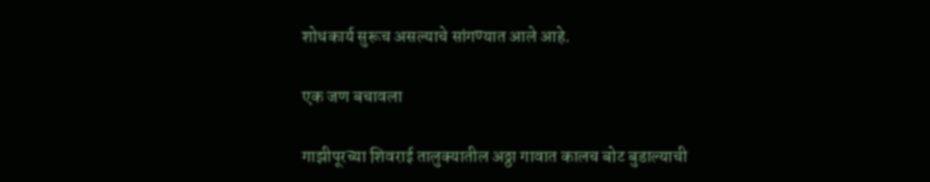शोधकार्य सुरूच असल्याचे सांगण्यात आले आहे.

एक जण बचावला

गाझीपूरच्या शिवराई तालुक्यातील अठ्ठा गावात कालच बोट बुडाल्याची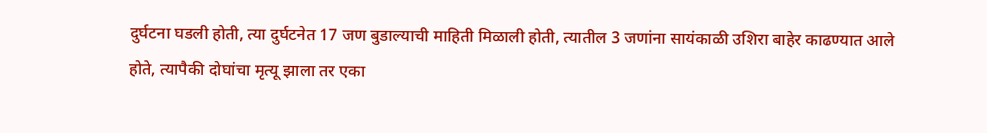दुर्घटना घडली होती, त्या दुर्घटनेत 17 जण बुडाल्याची माहिती मिळाली होती, त्यातील 3 जणांना सायंकाळी उशिरा बाहेर काढण्यात आले होते, त्यापैकी दोघांचा मृत्यू झाला तर एका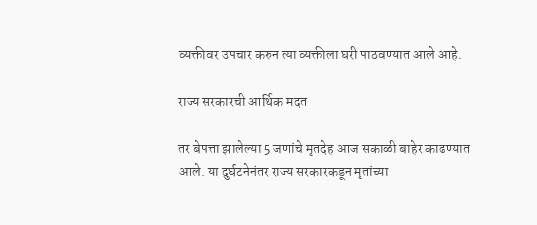व्यक्तीवर उपचार करुन त्या व्यक्तीला घरी पाठवण्यात आले आहे.

राज्य सरकारची आर्थिक मदत

तर बेपत्ता झालेल्या 5 जणांचे मृतदेह आज सकाळी बाहेर काढण्यात आले. या दुर्घटनेनंतर राज्य सरकारकडून मृतांच्या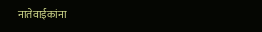नातेवाईकांना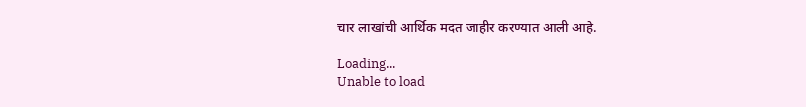चार लाखांची आर्थिक मदत जाहीर करण्यात आली आहे.

Loading...
Unable to load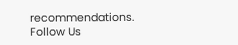recommendations.
Follow Us